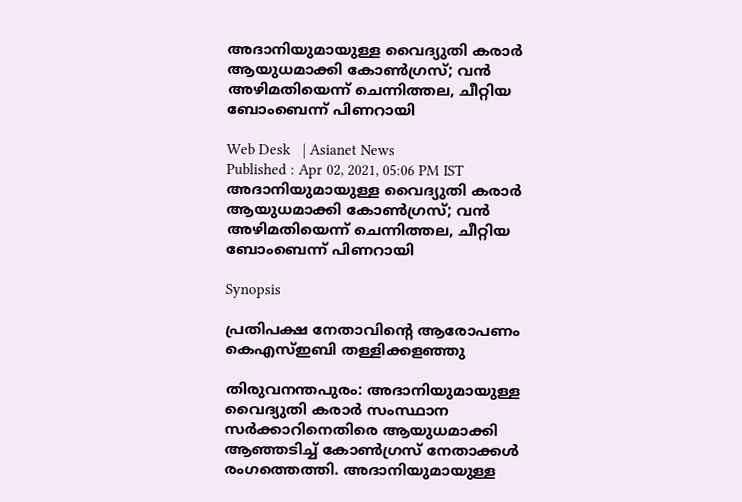അദാനിയുമായുള്ള വൈദ്യുതി കരാർ ആയുധമാക്കി കോണ്‍ഗ്രസ്; വൻ അഴിമതിയെന്ന് ചെന്നിത്തല, ചീറ്റിയ ബോംബെന്ന് പിണറായി

Web Desk   | Asianet News
Published : Apr 02, 2021, 05:06 PM IST
അദാനിയുമായുള്ള വൈദ്യുതി കരാർ ആയുധമാക്കി കോണ്‍ഗ്രസ്; വൻ അഴിമതിയെന്ന് ചെന്നിത്തല, ചീറ്റിയ ബോംബെന്ന് പിണറായി

Synopsis

പ്രതിപക്ഷ നേതാവിന്‍റെ ആരോപണം കെഎസ്ഇബി തള്ളിക്കളഞ്ഞു

തിരുവനന്തപുരം: അദാനിയുമായുള്ള വൈദ്യുതി കരാർ സംസ്ഥാന സർക്കാറിനെതിരെ ആയുധമാക്കി ആഞ്ഞടിച്ച് കോൺഗ്രസ് നേതാക്കൾ രംഗത്തെത്തി. അദാനിയുമായുള്ള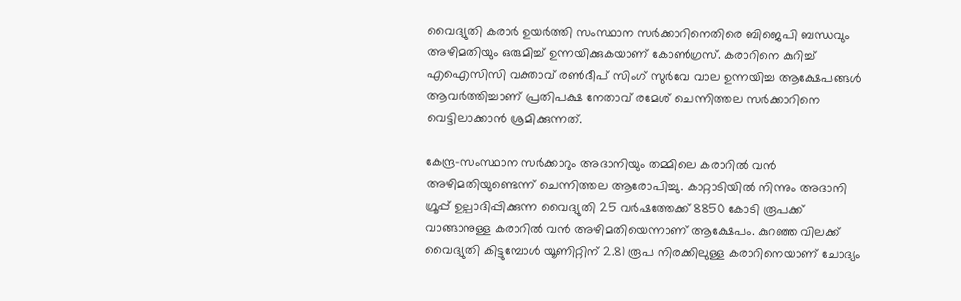വൈദ്യുതി കരാർ ഉയർത്തി സംസ്ഥാന സർക്കാറിനെതിരെ ബിജെപി ബന്ധവും അഴിമതിയും ഒരുമിച്ച് ഉന്നയിക്കുകയാണ് കോൺഗ്രസ്. കരാറിനെ കുറിച്ച് എഐസിസി വക്താവ് രൺദീപ് സിംഗ് സുർവേ വാല ഉന്നയിച്ച ആക്ഷേപങ്ങൾ ആവർത്തിച്ചാണ് പ്രതിപക്ഷ നേതാവ് രമേശ് ചെന്നിത്തല സർക്കാറിനെ വെട്ടിലാക്കാൻ ശ്രമിക്കുന്നത്.

കേന്ദ്ര-സംസ്ഥാന സർക്കാറും അദാനിയും തമ്മിലെ കരാറിൽ വൻ അഴിമതിയുണ്ടെന്ന് ചെന്നിത്തല ആരോപിച്ചു. കാറ്റാടിയിൽ നിന്നും അദാനി ഗ്രൂപ്പ് ഉല്പാദിപ്പിക്കുന്ന വൈദ്യുതി 25 വർഷത്തേക്ക് 8850 കോടി രൂപക്ക് വാങ്ങാനുള്ള കരാറിൽ വൻ അഴിമതിയെന്നാണ് ആക്ഷേപം. കുറഞ്ഞ വിലക്ക് വൈദ്യുതി കിട്ടുമ്പോൾ യൂണിറ്റിന് 2.81 രൂപ നിരക്കിലുള്ള കരാറിനെയാണ് ചോദ്യം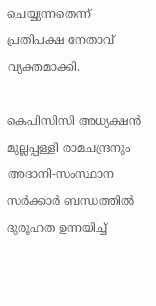ചെയ്യുന്നതെന്ന് പ്രതിപക്ഷ നേതാവ് വ്യക്തമാക്കി.

കെപിസിസി അധ്യക്ഷൻ മുല്ലപ്പള്ളി രാമചന്ദ്രനും അദാനി-സംസ്ഥാന സർക്കാർ ബന്ധത്തിൽ ദുരൂഹത ഉന്നയിച്ച്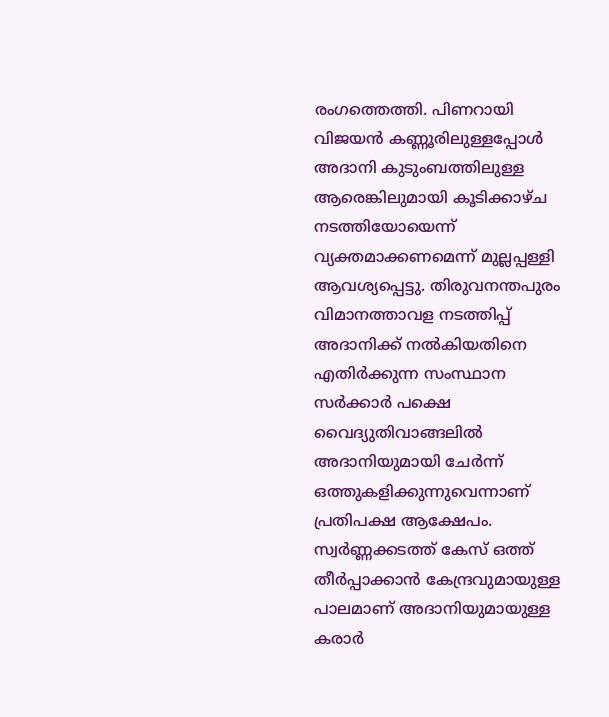രംഗത്തെത്തി. പിണറായി വിജയന്‍ കണ്ണൂരിലുള്ളപ്പോള്‍ അദാനി കുടുംബത്തിലുള്ള ആരെങ്കിലുമായി കൂടിക്കാഴ്ച നടത്തിയോയെന്ന് വ്യക്തമാക്കണമെന്ന് മുല്ലപ്പള്ളി ആവശ്യപ്പെട്ടു. തിരുവനന്തപുരം വിമാനത്താവള നടത്തിപ്പ് അദാനിക്ക് നൽകിയതിനെ എതി‍ർക്കുന്ന സംസ്ഥാന സർക്കാർ പക്ഷെ വൈദ്യുതിവാങ്ങലിൽ അദാനിയുമായി ചേർന്ന് ഒത്തുകളിക്കുന്നുവെന്നാണ് പ്രതിപക്ഷ ആക്ഷേപം. സ്വർണ്ണക്കടത്ത് കേസ് ഒത്ത് തീർപ്പാക്കാൻ കേന്ദ്രവുമായുള്ള പാലമാണ് അദാനിയുമായുള്ള കരാർ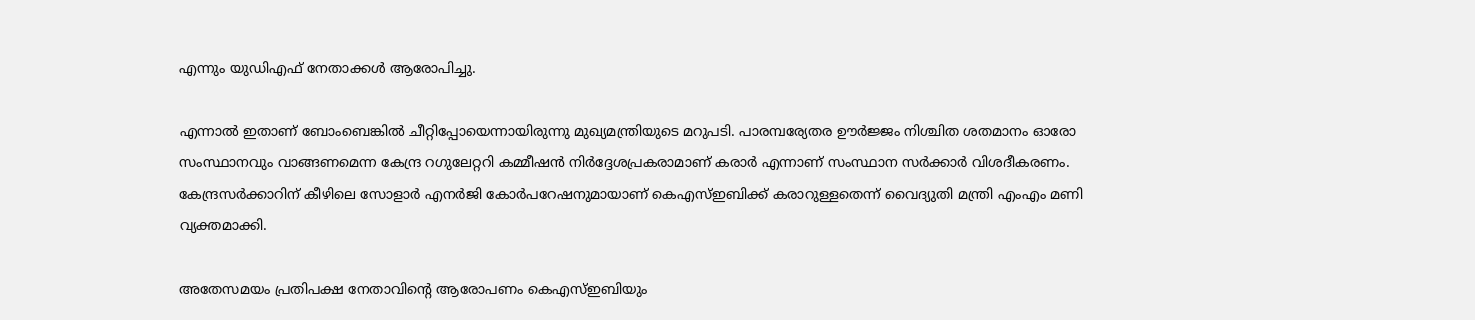എന്നും യുഡിഎഫ് നേതാക്കൾ ആരോപിച്ചു.

എന്നാൽ ഇതാണ് ബോംബെങ്കിൽ ചീറ്റിപ്പോയെന്നായിരുന്നു മുഖ്യമന്ത്രിയുടെ മറുപടി. പാരമ്പര്യേതര ഊർജ്ജം നിശ്ചിത ശതമാനം ഓരോ സംസ്ഥാനവും വാങ്ങണമെന്ന കേന്ദ്ര റഗുലേറ്ററി കമ്മീഷൻ നിർദ്ദേശപ്രകരാമാണ് കരാർ എന്നാണ് സംസ്ഥാന സർക്കാർ വിശദീകരണം. കേന്ദ്രസർക്കാറിന് കീഴിലെ സോളാര്‍ എനര്‍ജി കോര്‍പറേഷനുമായാണ് കെഎസ്ഇബിക്ക് കരാറുള്ളതെന്ന് വൈദ്യുതി മന്ത്രി എംഎം മണി വ്യക്തമാക്കി.

അതേസമയം പ്രതിപക്ഷ നേതാവിന്‍റെ ആരോപണം കെഎസ്ഇബിയും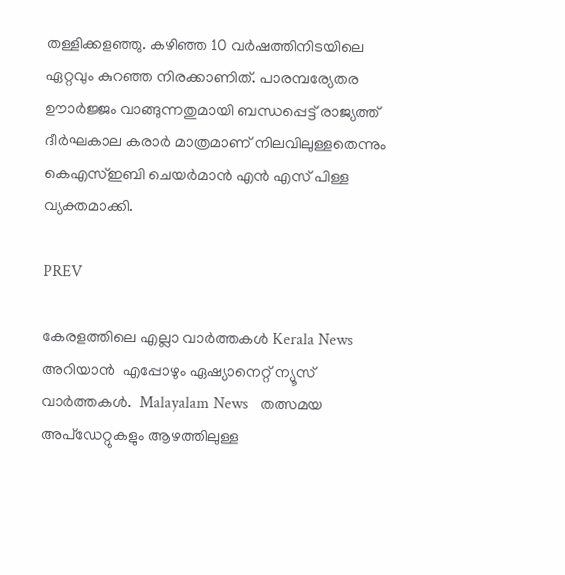തള്ളിക്കളഞ്ഞു. കഴിഞ്ഞ 10 വര്‍ഷത്തിനിടയിലെ ഏറ്റവും കുറഞ്ഞ നിരക്കാണിത്. പാരമ്പര്യേതര ഊാര്‍ജ്ജം വാങ്ങുന്നതുമായി ബന്ധപ്പെട്ട് രാജ്യത്ത് ദീര്‍ഘകാല കരാര്‍ മാത്രമാണ് നിലവിലുള്ളതെന്നും കെഎസ്ഇബി ചെയര്‍മാന്‍ എന്‍ എസ് പിള്ള വ്യക്തമാക്കി.

PREV

കേരളത്തിലെ എല്ലാ വാർത്തകൾ Kerala News അറിയാൻ  എപ്പോഴും ഏഷ്യാനെറ്റ് ന്യൂസ് വാർത്തകൾ.  Malayalam News   തത്സമയ അപ്‌ഡേറ്റുകളും ആഴത്തിലുള്ള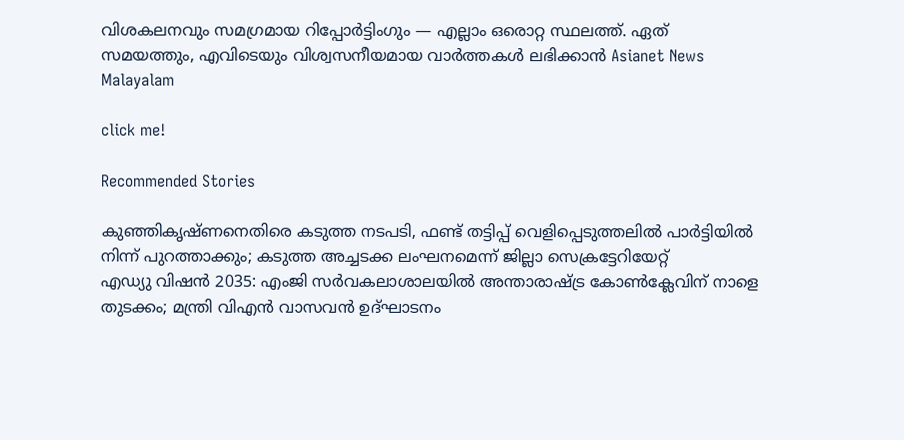വിശകലനവും സമഗ്രമായ റിപ്പോർട്ടിംഗും — എല്ലാം ഒരൊറ്റ സ്ഥലത്ത്. ഏത് സമയത്തും, എവിടെയും വിശ്വസനീയമായ വാർത്തകൾ ലഭിക്കാൻ Asianet News Malayalam

click me!

Recommended Stories

കുഞ്ഞികൃഷ്ണനെതിരെ കടുത്ത നടപടി, ഫണ്ട് തട്ടിപ്പ് വെളിപ്പെടുത്തലിൽ പാർട്ടിയിൽ നിന്ന് പുറത്താക്കും; കടുത്ത അച്ചടക്ക ലംഘനമെന്ന് ജില്ലാ സെക്രട്ടേറിയേറ്റ്
എഡ്യു വിഷൻ 2035: എംജി സർവകലാശാലയിൽ അന്താരാഷ്ട്ര കോൺക്ലേവിന് നാളെ തുടക്കം; മന്ത്രി വിഎൻ വാസവൻ ഉദ്ഘാടനം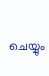ചെയ്യും